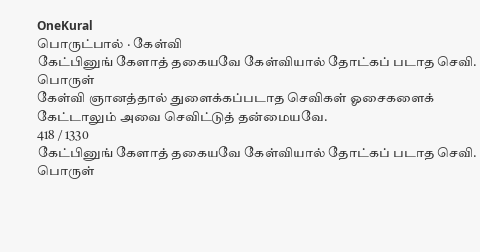OneKural
பொருட்பால் · கேள்வி
கேட்பினுங் கேளாத் தகையவே கேள்வியால் தோட்கப் படாத செவி.
பொருள்
கேள்வி ஞானத்தால் துளைக்கப்படாத செவிகள் ஓசைகளைக் கேட்டாலும் அவை செவிட்டுத் தன்மையவே.
418 / 1330
கேட்பினுங் கேளாத் தகையவே கேள்வியால் தோட்கப் படாத செவி.
பொருள்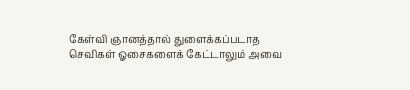கேள்வி ஞானத்தால் துளைக்கப்படாத செவிகள் ஓசைகளைக் கேட்டாலும் அவை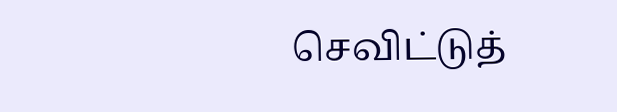செவிட்டுத்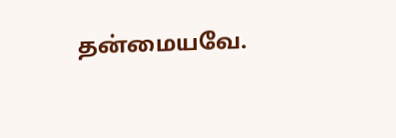தன்மையவே.